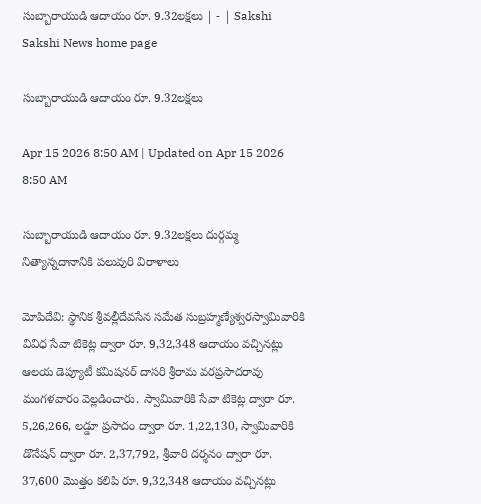సుబ్బారాయుడి ఆదాయం రూ. 9.32లక్షలు | - | Sakshi
Sakshi News home page

సుబ్బారాయుడి ఆదాయం రూ. 9.32లక్షలు

Apr 15 2026 8:50 AM | Updated on Apr 15 2026 8:50 AM

సుబ్బారాయుడి ఆదాయం రూ. 9.32లక్షలు దుర్గమ్మ నిత్యాన్నదానానికి పలువురి విరాళాలు

మోపిదేవి: స్థానిక శ్రీవల్లీదేవసేన సమేత సుబ్రహ్మణ్యేశ్వరస్వామివారికి వివిధ సేవా టికెట్ల ద్వారా రూ. 9,32,348 ఆదాయం వచ్చినట్లు ఆలయ డెప్యూటీ కమిషనర్‌ దాసరి శ్రీరామ వరప్రసాదరావు మంగళవారం వెల్లడించారు. స్వామివారికి సేవా టికెట్ల ద్వారా రూ. 5,26,266, లడ్డూ ప్రసాదం ద్వారా రూ. 1,22,130, స్వామివారికి డొనేషన్‌ ద్వారా రూ. 2,37,792, శ్రీవారి దర్శనం ద్వారా రూ. 37,600 మొత్తం కలిపి రూ. 9,32,348 ఆదాయం వచ్చినట్లు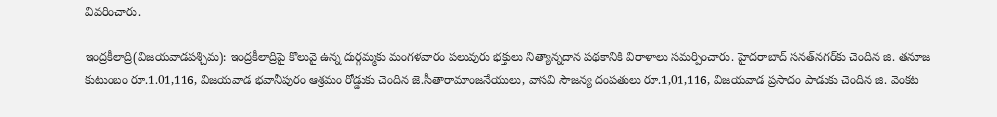వివరించారు.

ఇంద్రకీలాద్రి(విజయవాడపశ్చిమ): ఇంద్రకీలాద్రిపై కొలువై ఉన్న దుర్గమ్మకు మంగళవారం పలువురు భక్తులు నిత్యాన్నదాన పథకానికి విరాళాలు సమర్పించారు. హైదరాబాద్‌ సనత్‌నగర్‌కు చెందిన జి. తనూజ కుటుంబం రూ.1.01,116, విజయవాడ భవానీపురం ఆశ్రమం రోడ్డుకు చెందిన జె.సీతారామాంజనేయులు, వాసవి సౌజన్య దంపతులు రూ.1,01,116, విజయవాడ ప్రసాదం పాడుకు చెందిన జి. వెంకట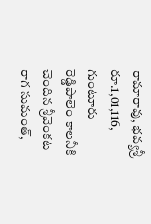రామారావు, భవ్యశ్రీ రూ.1,01,116, గుంటూరు రెడ్డిపాలెం కాలనీకి చెందిన శ్రీవెంకట రాగ సుమంత్‌,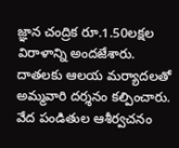జ్ఞాన చంద్రిక రూ.1.50లక్షల విరాళాన్ని అందజేశారు. దాతలకు ఆలయ మర్యాదలతో అమ్మవారి దర్శనం కల్పించారు. వేద పండితుల ఆశీర్వచనం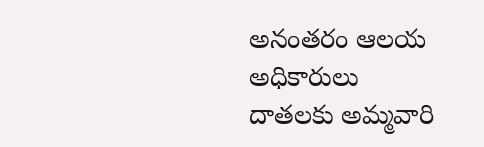అనంతరం ఆలయ అధికారులు దాతలకు అమ్మవారి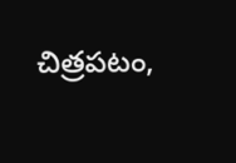చిత్రపటం,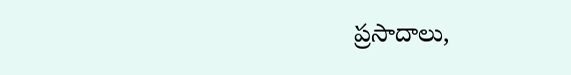ప్రసాదాలు,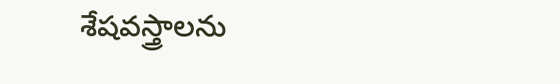శేషవస్త్రాలను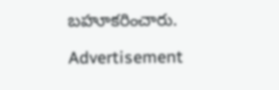బహూకరించారు.

Advertisement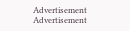Advertisement
Advertisement